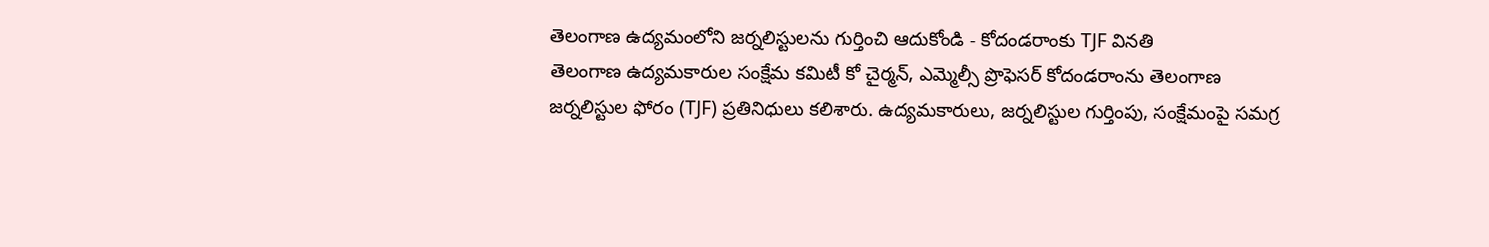తెలంగాణ ఉద్యమంలోని జర్నలిస్టులను గుర్తించి ఆదుకోండి - కోదండరాంకు TJF వినతి
తెలంగాణ ఉద్యమకారుల సంక్షేమ కమిటీ కో చైర్మన్, ఎమ్మెల్సీ ప్రొఫెసర్ కోదండరాంను తెలంగాణ జర్నలిస్టుల ఫోరం (TJF) ప్రతినిధులు కలిశారు. ఉద్యమకారులు, జర్నలిస్టుల గుర్తింపు, సంక్షేమంపై సమగ్ర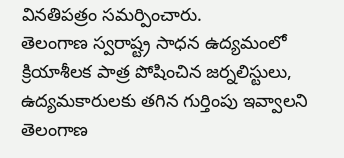వినతిపత్రం సమర్పించారు.
తెలంగాణ స్వరాష్ట్ర సాధన ఉద్యమంలో క్రియాశీలక పాత్ర పోషించిన జర్నలిస్టులు, ఉద్యమకారులకు తగిన గుర్తింపు ఇవ్వాలని తెలంగాణ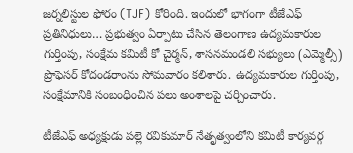జర్నలిస్టుల ఫోరం (TJF) కోరింది. ఇందులో భాగంగా టీజేఎఫ్ ప్రతినిధులు… ప్రభుత్వం ఏర్పాటు చేసిన తెలంగాణ ఉద్యమకారుల గుర్తింపు, సంక్షేమ కమిటీ కో చైర్మన్, శాసనమండలి సభ్యులు (ఎమ్మెల్సీ) ప్రొఫెసర్ కోదండరాంను సోమవారం కలిశారు. ఉద్యమకారుల గుర్తింపు, సంక్షేమానికి సంబంధించిన పలు అంశాలపై చర్చించారు.

టీజేఎఫ్ అధ్యక్షుడు పల్లె రవికుమార్ నేతృత్వంలోని కమిటీ కార్యవర్గ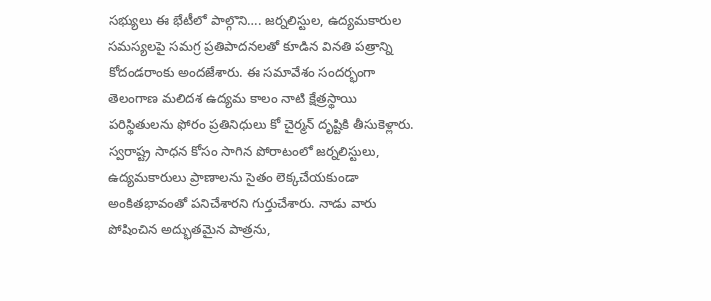సభ్యులు ఈ భేటీలో పాల్గొని…. జర్నలిస్టుల, ఉద్యమకారుల సమస్యలపై సమగ్ర ప్రతిపాదనలతో కూడిన వినతి పత్రాన్ని కోదండరాంకు అందజేశారు. ఈ సమావేశం సందర్భంగా తెలంగాణ మలిదశ ఉద్యమ కాలం నాటి క్షేత్రస్థాయి పరిస్థితులను ఫోరం ప్రతినిధులు కో చైర్మన్ దృష్టికి తీసుకెళ్లారు. స్వరాష్ట్ర సాధన కోసం సాగిన పోరాటంలో జర్నలిస్టులు, ఉద్యమకారులు ప్రాణాలను సైతం లెక్కచేయకుండా అంకితభావంతో పనిచేశారని గుర్తుచేశారు. నాడు వారు పోషించిన అద్భుతమైన పాత్రను,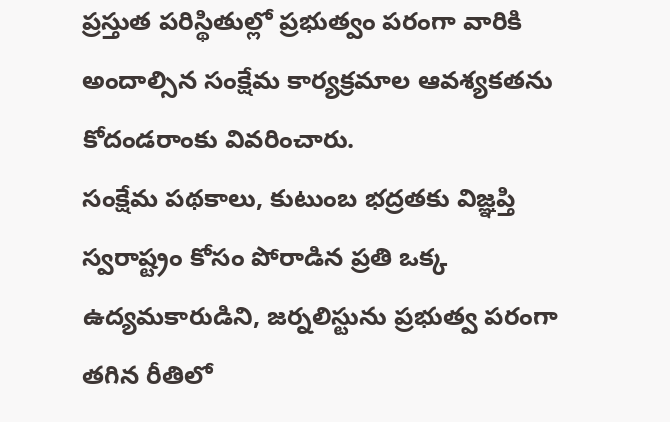ప్రస్తుత పరిస్థితుల్లో ప్రభుత్వం పరంగా వారికి అందాల్సిన సంక్షేమ కార్యక్రమాల ఆవశ్యకతను కోదండరాంకు వివరించారు.
సంక్షేమ పథకాలు, కుటుంబ భద్రతకు విజ్ఞప్తి
స్వరాష్ట్రం కోసం పోరాడిన ప్రతి ఒక్క ఉద్యమకారుడిని, జర్నలిస్టును ప్రభుత్వ పరంగా తగిన రీతిలో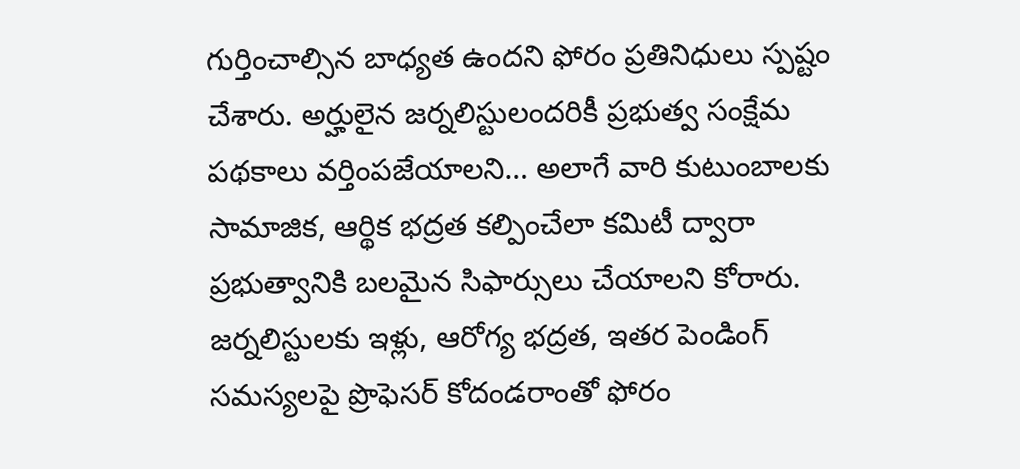గుర్తించాల్సిన బాధ్యత ఉందని ఫోరం ప్రతినిధులు స్పష్టం చేశారు. అర్హులైన జర్నలిస్టులందరికీ ప్రభుత్వ సంక్షేమ పథకాలు వర్తింపజేయాలని… అలాగే వారి కుటుంబాలకు సామాజిక, ఆర్థిక భద్రత కల్పించేలా కమిటీ ద్వారా ప్రభుత్వానికి బలమైన సిఫార్సులు చేయాలని కోరారు. జర్నలిస్టులకు ఇళ్లు, ఆరోగ్య భద్రత, ఇతర పెండింగ్ సమస్యలపై ప్రొఫెసర్ కోదండరాంతో ఫోరం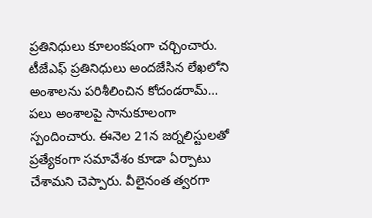ప్రతినిధులు కూలంకషంగా చర్చించారు.
టీజేఎఫ్ ప్రతినిధులు అందజేసిన లేఖలోని అంశాలను పరిశీలించిన కోదండరామ్… పలు అంశాలపై సానుకూలంగా స్పందించారు. ఈనెల 21న జర్నలిస్టులతో ప్రత్యేకంగా సమావేశం కూడా ఏర్పాటు చేశామని చెప్పారు. వీలైనంత త్వరగా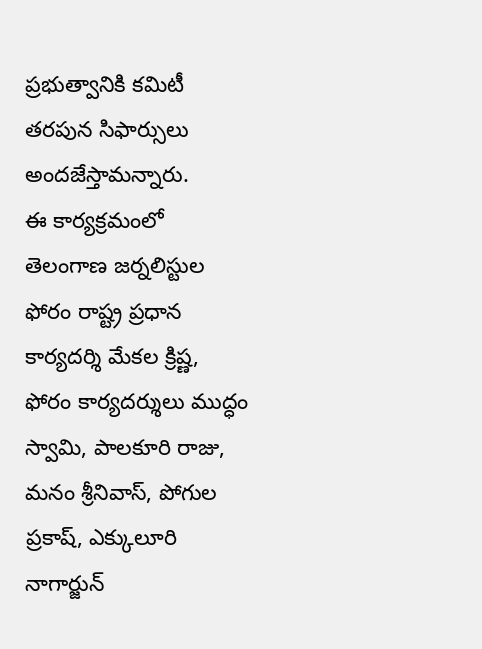ప్రభుత్వానికి కమిటీ తరపున సిఫార్సులు అందజేస్తామన్నారు.
ఈ కార్యక్రమంలో తెలంగాణ జర్నలిస్టుల ఫోరం రాష్ట్ర ప్రధాన కార్యదర్శి మేకల క్రిష్ణ, ఫోరం కార్యదర్శులు ముద్ధం స్వామి, పాలకూరి రాజు, మనం శ్రీనివాస్, పోగుల ప్రకాష్, ఎక్కులూరి నాగార్జున్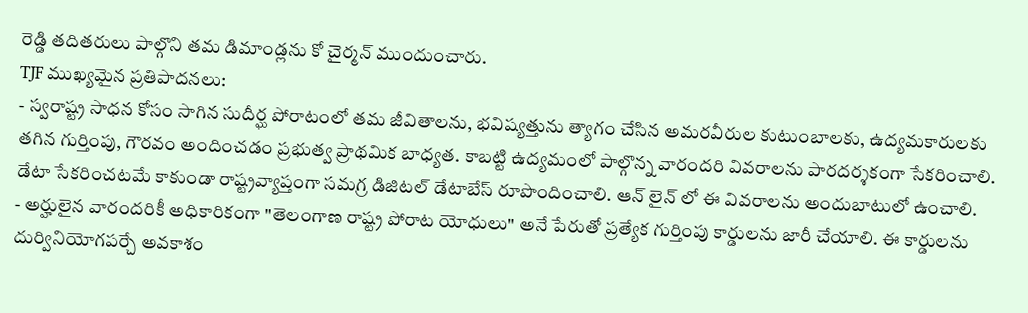రెడ్డి తదితరులు పాల్గొని తమ డిమాండ్లను కో చైర్మన్ ముందుంచారు.
TJF ముఖ్యమైన ప్రతిపాదనలు:
- స్వరాష్ట్ర సాధన కోసం సాగిన సుదీర్ఘ పోరాటంలో తమ జీవితాలను, భవిష్యత్తును త్యాగం చేసిన అమరవీరుల కుటుంబాలకు, ఉద్యమకారులకు తగిన గుర్తింపు, గౌరవం అందించడం ప్రభుత్వ ప్రాథమిక బాధ్యత. కాబట్టి ఉద్యమంలో పాల్గొన్న వారందరి వివరాలను పారదర్శకంగా సేకరించాలి. డేటా సేకరించటమే కాకుండా రాష్ట్రవ్యాప్తంగా సమగ్ర డిజిటల్ డేటాబేస్ రూపొందించాలి. ఆన్ లైన్ లో ఈ వివరాలను అందుబాటులో ఉంచాలి.
- అర్హులైన వారందరికీ అధికారికంగా "తెలంగాణ రాష్ట్ర పోరాట యోధులు" అనే పేరుతో ప్రత్యేక గుర్తింపు కార్డులను జారీ చేయాలి. ఈ కార్డులను దుర్వినియోగపర్చే అవకాశం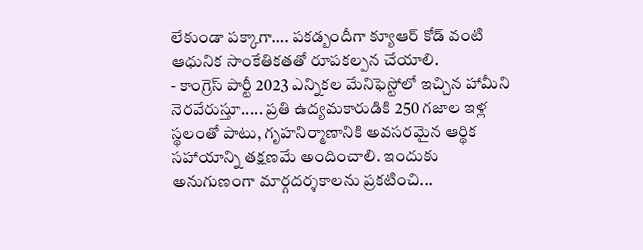లేకుండా పక్కాగా…. పకడ్బందీగా క్యూఆర్ కోడ్ వంటి ఆధునిక సాంకేతికతతో రూపకల్పన చేయాలి.
- కాంగ్రెస్ పార్టీ 2023 ఎన్నికల మేనిఫెస్టోలో ఇచ్చిన హామీని నెరవేరుస్తూ..... ప్రతి ఉద్యమకారుడికి 250 గజాల ఇళ్ల స్థలంతో పాటు, గృహనిర్మాణానికి అవసరమైన ఆర్థిక సహాయాన్ని తక్షణమే అందించాలి. ఇందుకు అనుగుణంగా మార్గదర్శకాలను ప్రకటించి...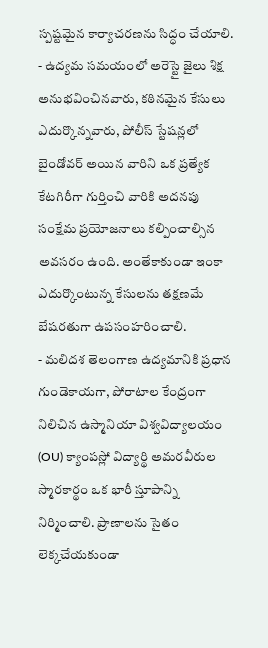స్పష్టమైన కార్యాచరణను సిద్ధం చేయాలి.
- ఉద్యమ సమయంలో అరెస్టై జైలు శిక్ష అనుభవించినవారు, కఠినమైన కేసులు ఎదుర్కొన్నవారు, పోలీస్ స్టేషన్లలో బైండోవర్ అయిన వారిని ఒక ప్రత్యేక కేటగిరీగా గుర్తించి వారికి అదనపు సంక్షేమ ప్రయోజనాలు కల్పించాల్సిన అవసరం ఉంది. అంతేకాకుండా ఇంకా ఎదుర్కొంటున్న కేసులను తక్షణమే బేషరతుగా ఉపసంహరించాలి.
- మలిదశ తెలంగాణ ఉద్యమానికి ప్రధాన గుండెకాయగా, పోరాటాల కేంద్రంగా నిలిచిన ఉస్మానియా విశ్వవిద్యాలయం (OU) క్యాంపస్లో విద్యార్థి అమరవీరుల స్మారకార్థం ఒక భారీ స్తూపాన్ని నిర్మించాలి. ప్రాణాలను సైతం లెక్కచేయకుండా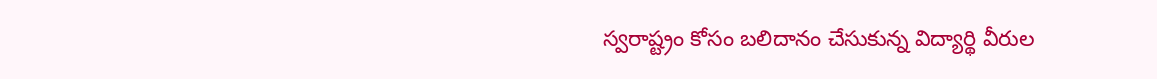స్వరాష్ట్రం కోసం బలిదానం చేసుకున్న విద్యార్థి వీరుల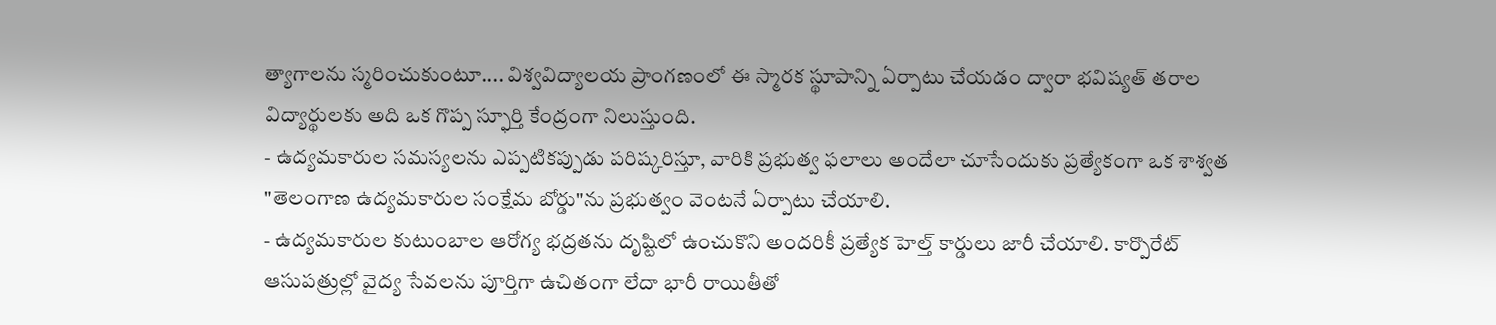త్యాగాలను స్మరించుకుంటూ.... విశ్వవిద్యాలయ ప్రాంగణంలో ఈ స్మారక స్థూపాన్ని ఏర్పాటు చేయడం ద్వారా భవిష్యత్ తరాల విద్యార్థులకు అది ఒక గొప్ప స్ఫూర్తి కేంద్రంగా నిలుస్తుంది.
- ఉద్యమకారుల సమస్యలను ఎప్పటికప్పుడు పరిష్కరిస్తూ, వారికి ప్రభుత్వ ఫలాలు అందేలా చూసేందుకు ప్రత్యేకంగా ఒక శాశ్వత "తెలంగాణ ఉద్యమకారుల సంక్షేమ బోర్డు"ను ప్రభుత్వం వెంటనే ఏర్పాటు చేయాలి.
- ఉద్యమకారుల కుటుంబాల ఆరోగ్య భద్రతను దృష్టిలో ఉంచుకొని అందరికీ ప్రత్యేక హెల్త్ కార్డులు జారీ చేయాలి. కార్పొరేట్ ఆసుపత్రుల్లో వైద్య సేవలను పూర్తిగా ఉచితంగా లేదా భారీ రాయితీతో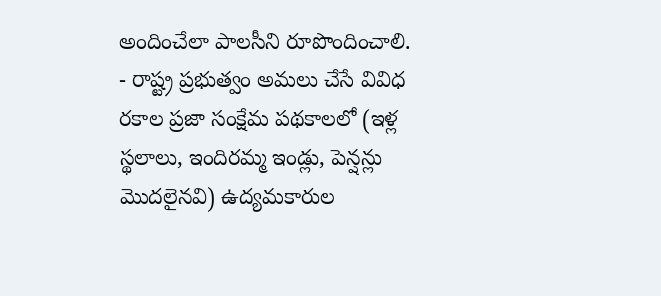అందించేలా పాలసీని రూపొందించాలి.
- రాష్ట్ర ప్రభుత్వం అమలు చేసే వివిధ రకాల ప్రజా సంక్షేమ పథకాలలో (ఇళ్ల స్థలాలు, ఇందిరమ్మ ఇండ్లు, పెన్షన్లు మొదలైనవి) ఉద్యమకారుల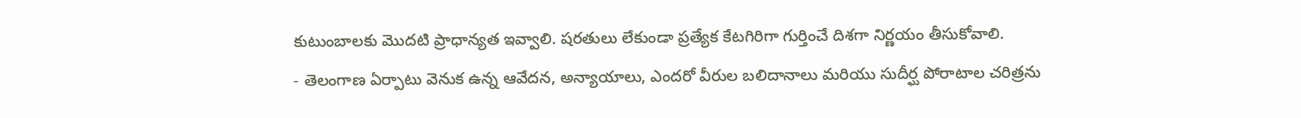కుటుంబాలకు మొదటి ప్రాధాన్యత ఇవ్వాలి. షరతులు లేకుండా ప్రత్యేక కేటగిరిగా గుర్తించే దిశగా నిర్ణయం తీసుకోవాలి.
- తెలంగాణ ఏర్పాటు వెనుక ఉన్న ఆవేదన, అన్యాయాలు, ఎందరో వీరుల బలిదానాలు మరియు సుదీర్ఘ పోరాటాల చరిత్రను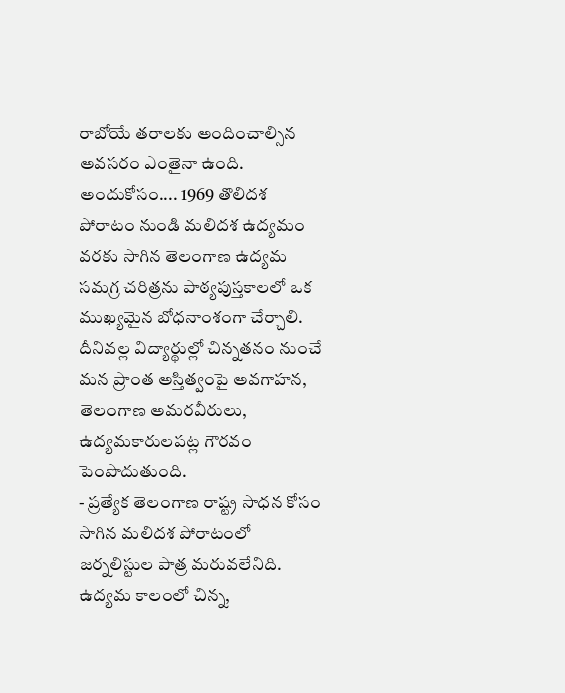రాబోయే తరాలకు అందించాల్సిన అవసరం ఎంతైనా ఉంది. అందుకోసం.... 1969 తొలిదశ పోరాటం నుండి మలిదశ ఉద్యమం వరకు సాగిన తెలంగాణ ఉద్యమ సమగ్ర చరిత్రను పాఠ్యపుస్తకాలలో ఒక ముఖ్యమైన బోధనాంశంగా చేర్చాలి. దీనివల్ల విద్యార్థుల్లో చిన్నతనం నుంచే మన ప్రాంత అస్తిత్వంపై అవగాహన, తెలంగాణ అమరవీరులు, ఉద్యమకారులపట్ల గౌరవం పెంపొదుతుంది.
- ప్రత్యేక తెలంగాణ రాష్ట్ర సాధన కోసం సాగిన మలిదశ పోరాటంలో జర్నలిస్టుల పాత్ర మరువలేనిది. ఉద్యమ కాలంలో చిన్న,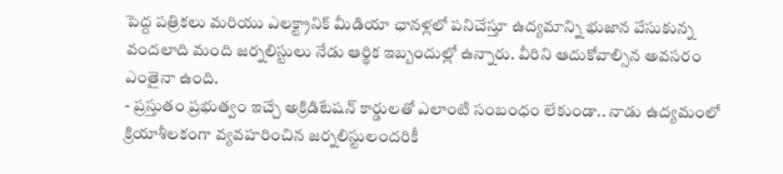పెద్ద పత్రికలు మరియు ఎలక్ట్రానిక్ మీడియా ఛానళ్లలో పనిచేస్తూ ఉద్యమాన్ని భుజాన వేసుకున్న వందలాది మంది జర్నలిస్టులు నేడు ఆర్థిక ఇబ్బందుల్లో ఉన్నారు. వీరిని ఆదుకోవాల్సిన అవసరం ఎంతైనా ఉంది.
- ప్రస్తుతం ప్రభుత్వం ఇచ్చే అక్రిడిటేషన్ కార్డులతో ఎలాంటి సంబంధం లేకుండా.. నాడు ఉద్యమంలో క్రియాశీలకంగా వ్యవహరించిన జర్నలిస్టులందరికీ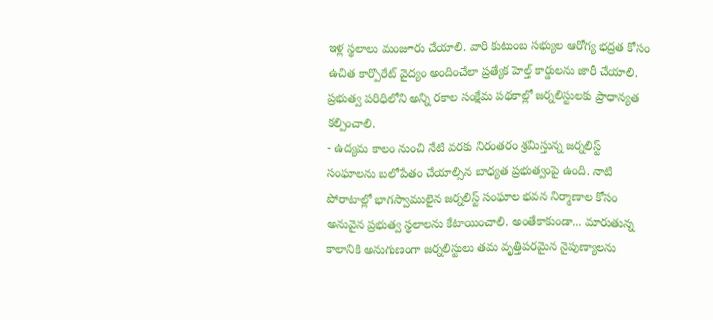ఇళ్ల స్థలాలు మంజూరు చేయాలి. వారి కుటుంబ సభ్యుల ఆరోగ్య భద్రత కోసం ఉచిత కార్పొరేట్ వైద్యం అందించేలా ప్రత్యేక హెల్త్ కార్డులను జారీ చేయాలి. ప్రభుత్వ పరిధిలోని అన్ని రకాల సంక్షేమ పథకాల్లో జర్నలిస్టులకు ప్రాధాన్యత కల్పించాలి.
- ఉద్యమ కాలం నుంచి నేటి వరకు నిరంతరం శ్రమిస్తున్న జర్నలిస్ట్ సంఘాలను బలోపేతం చేయాల్సిన బాధ్యత ప్రభుత్వంపై ఉంది. నాటి పోరాటాల్లో భాగస్వాములైన జర్నలిస్ట్ సంఘాల భవన నిర్మాణాల కోసం అనువైన ప్రభుత్వ స్థలాలను కేటాయించాలి. అంతేకాకుండా... మారుతున్న కాలానికి అనుగుణంగా జర్నలిస్టులు తమ వృత్తిపరమైన నైపుణ్యాలను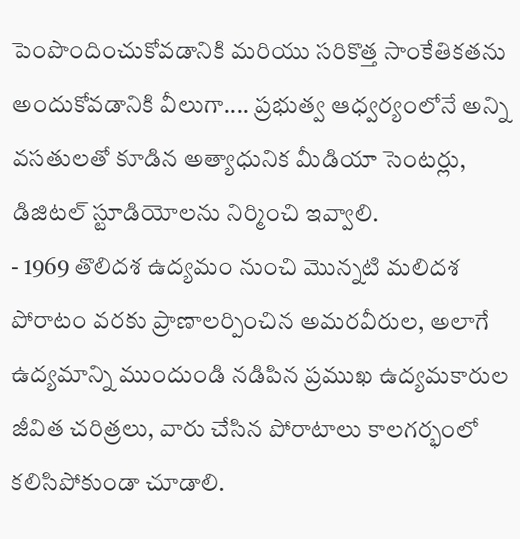పెంపొందించుకోవడానికి మరియు సరికొత్త సాంకేతికతను అందుకోవడానికి వీలుగా.... ప్రభుత్వ ఆధ్వర్యంలోనే అన్ని వసతులతో కూడిన అత్యాధునిక మీడియా సెంటర్లు, డిజిటల్ స్టూడియోలను నిర్మించి ఇవ్వాలి.
- 1969 తొలిదశ ఉద్యమం నుంచి మొన్నటి మలిదశ పోరాటం వరకు ప్రాణాలర్పించిన అమరవీరుల, అలాగే ఉద్యమాన్ని ముందుండి నడిపిన ప్రముఖ ఉద్యమకారుల జీవిత చరిత్రలు, వారు చేసిన పోరాటాలు కాలగర్భంలో కలిసిపోకుండా చూడాలి.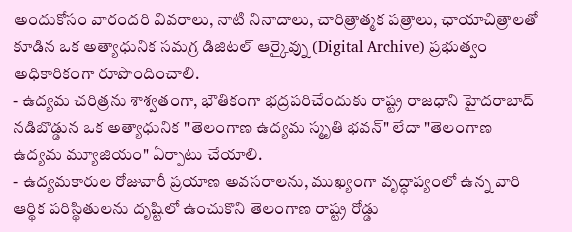అందుకోసం వారందరి వివరాలు, నాటి నినాదాలు, చారిత్రాత్మక పత్రాలు, ఛాయాచిత్రాలతో కూడిన ఒక అత్యాధునిక సమగ్ర డిజిటల్ ఆర్కైవ్ను (Digital Archive) ప్రభుత్వం అధికారికంగా రూపొందించాలి.
- ఉద్యమ చరిత్రను శాశ్వతంగా, భౌతికంగా భద్రపరిచేందుకు రాష్ట్ర రాజధాని హైదరాబాద్ నడిబొడ్డున ఒక అత్యాధునిక "తెలంగాణ ఉద్యమ స్మృతి భవన్" లేదా "తెలంగాణ ఉద్యమ మ్యూజియం" ఏర్పాటు చేయాలి.
- ఉద్యమకారుల రోజువారీ ప్రయాణ అవసరాలను, ముఖ్యంగా వృద్ధాప్యంలో ఉన్న వారి ఆర్థిక పరిస్థితులను దృష్టిలో ఉంచుకొని తెలంగాణ రాష్ట్ర రోడ్డు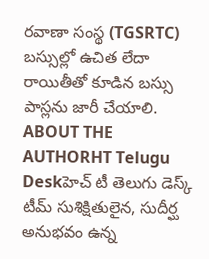రవాణా సంస్థ (TGSRTC) బస్సుల్లో ఉచిత లేదా రాయితీతో కూడిన బస్సు పాస్లను జారీ చేయాలి.
ABOUT THE AUTHORHT Telugu Deskహెచ్ టీ తెలుగు డెస్క్ టీమ్ సుశిక్షితులైన, సుదీర్ఘ అనుభవం ఉన్న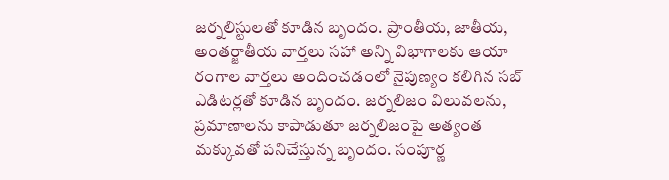జర్నలిస్టులతో కూడిన బృందం. ప్రాంతీయ, జాతీయ, అంతర్జాతీయ వార్తలు సహా అన్ని విభాగాలకు ఆయా రంగాల వార్తలు అందించడంలో నైపుణ్యం కలిగిన సబ్ ఎడిటర్లతో కూడిన బృందం. జర్నలిజం విలువలను, ప్రమాణాలను కాపాడుతూ జర్నలిజంపై అత్యంత మక్కువతో పనిచేస్తున్న బృందం. సంపూర్ణ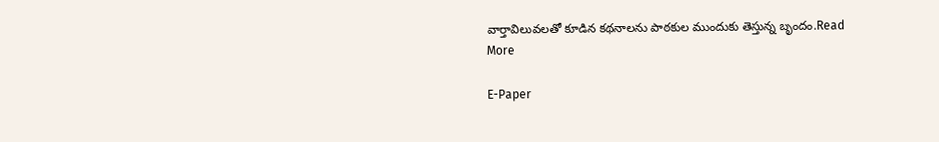వార్తావిలువలతో కూడిన కథనాలను పాఠకుల ముందుకు తెస్తున్న బృందం.Read More

E-Paper